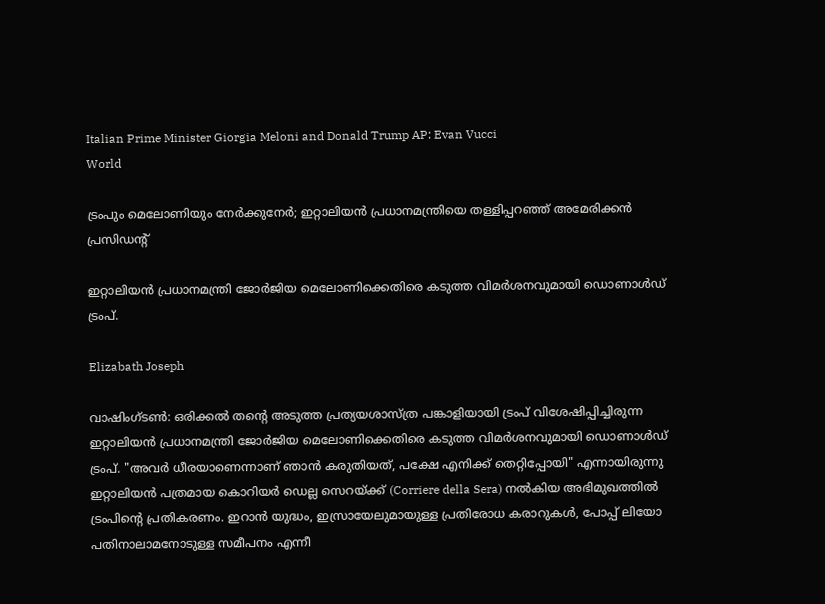Italian Prime Minister Giorgia Meloni and Donald Trump AP: Evan Vucci
World

ട്രംപും മെലോണിയും നേർക്കുനേർ; ഇറ്റാലിയൻ പ്രധാനമന്ത്രിയെ തള്ളിപ്പറഞ്ഞ് അമേരിക്കൻ പ്രസിഡന്റ്

ഇറ്റാലിയൻ പ്രധാനമന്ത്രി ജോർജിയ മെലോണിക്കെതിരെ കടുത്ത വിമർശനവുമായി ഡൊണാൾഡ് ട്രംപ്.

Elizabath Joseph

വാഷിംഗ്ടൺ: ഒരിക്കൽ തന്റെ അടുത്ത പ്രത്യയശാസ്ത്ര പങ്കാളിയായി ട്രംപ് വിശേഷിപ്പിച്ചിരുന്ന ഇറ്റാലിയൻ പ്രധാനമന്ത്രി ജോർജിയ മെലോണിക്കെതിരെ കടുത്ത വിമർശനവുമായി ഡൊണാൾഡ് ട്രംപ്. "അവർ ധീരയാണെന്നാണ് ഞാൻ കരുതിയത്, പക്ഷേ എനിക്ക് തെറ്റിപ്പോയി" എന്നായിരുന്നു ഇറ്റാലിയൻ പത്രമായ കൊറിയർ ഡെല്ല സെറയ്ക്ക് (Corriere della Sera) നൽകിയ അഭിമുഖത്തിൽ ട്രംപിന്റെ പ്രതികരണം. ഇറാൻ യുദ്ധം, ഇസ്രായേലുമായുള്ള പ്രതിരോധ കരാറുകൾ, പോപ്പ് ലിയോ പതിനാലാമനോടുള്ള സമീപനം എന്നീ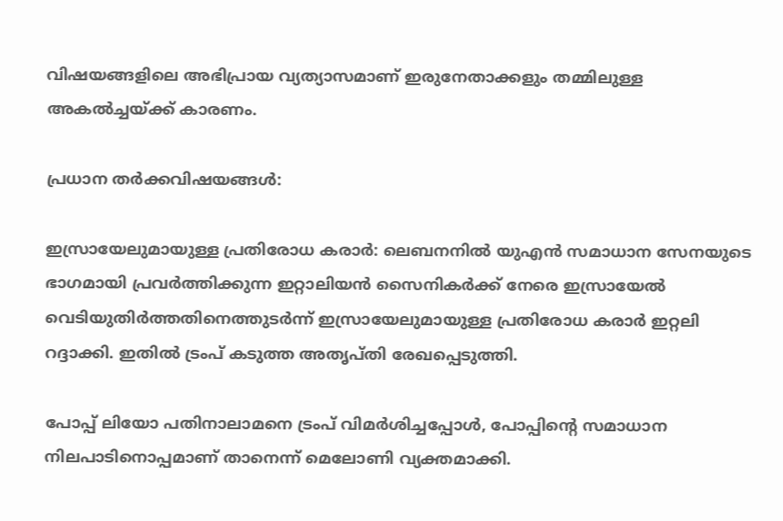വിഷയങ്ങളിലെ അഭിപ്രായ വ്യത്യാസമാണ് ഇരുനേതാക്കളും തമ്മിലുള്ള അകൽച്ചയ്ക്ക് കാരണം.

പ്രധാന തർക്കവിഷയങ്ങൾ:

ഇസ്രായേലുമായുള്ള പ്രതിരോധ കരാർ: ലെബനനിൽ യുഎൻ സമാധാന സേനയുടെ ഭാഗമായി പ്രവർത്തിക്കുന്ന ഇറ്റാലിയൻ സൈനികർക്ക് നേരെ ഇസ്രായേൽ വെടിയുതിർത്തതിനെത്തുടർന്ന് ഇസ്രായേലുമായുള്ള പ്രതിരോധ കരാർ ഇറ്റലി റദ്ദാക്കി. ഇതിൽ ട്രംപ് കടുത്ത അതൃപ്തി രേഖപ്പെടുത്തി.

പോപ്പ് ലിയോ പതിനാലാമനെ ട്രംപ് വിമർശിച്ചപ്പോൾ, പോപ്പിന്റെ സമാധാന നിലപാടിനൊപ്പമാണ് താനെന്ന് മെലോണി വ്യക്തമാക്കി.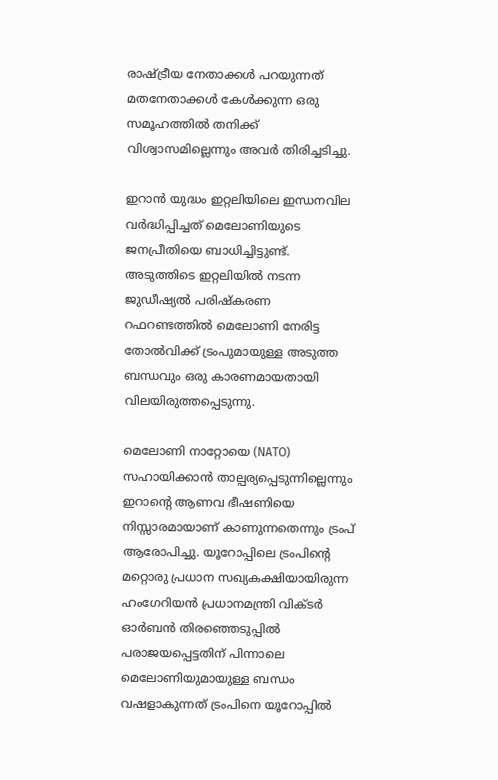രാഷ്ട്രീയ നേതാക്കൾ പറയുന്നത് മതനേതാക്കൾ കേൾക്കുന്ന ഒരു സമൂഹത്തിൽ തനിക്ക് വിശ്വാസമില്ലെന്നും അവർ തിരിച്ചടിച്ചു.

ഇറാൻ യുദ്ധം ഇറ്റലിയിലെ ഇന്ധനവില വർദ്ധിപ്പിച്ചത് മെലോണിയുടെ ജനപ്രീതിയെ ബാധിച്ചിട്ടുണ്ട്. അടുത്തിടെ ഇറ്റലിയിൽ നടന്ന ജുഡീഷ്യൽ പരിഷ്കരണ റഫറണ്ടത്തിൽ മെലോണി നേരിട്ട തോൽവിക്ക് ട്രംപുമായുള്ള അടുത്ത ബന്ധവും ഒരു കാരണമായതായി വിലയിരുത്തപ്പെടുന്നു.

മെലോണി നാറ്റോയെ (NATO) സഹായിക്കാൻ താല്പര്യപ്പെടുന്നില്ലെന്നും ഇറാന്റെ ആണവ ഭീഷണിയെ നിസ്സാരമായാണ് കാണുന്നതെന്നും ട്രംപ് ആരോപിച്ചു. യൂറോപ്പിലെ ട്രംപിന്റെ മറ്റൊരു പ്രധാന സഖ്യകക്ഷിയായിരുന്ന ഹംഗേറിയൻ പ്രധാനമന്ത്രി വിക്ടർ ഓർബൻ തിരഞ്ഞെടുപ്പിൽ പരാജയപ്പെട്ടതിന് പിന്നാലെ മെലോണിയുമായുള്ള ബന്ധം വഷളാകുന്നത് ട്രംപിനെ യൂറോപ്പിൽ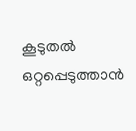കൂടുതൽ ഒറ്റപ്പെടുത്താൻ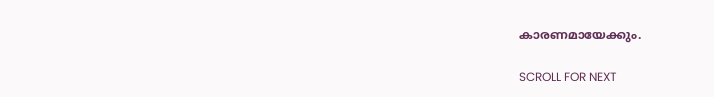കാരണമായേക്കും.

SCROLL FOR NEXT